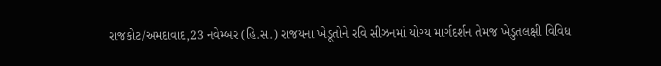રાજકોટ/અમદાવાદ,23 નવેમ્બર (હિ.સ.) રાજયના ખેડૂતોને રવિ સીઝનમાં યોગ્ય માર્ગદર્શન તેમજ ખેડુતલક્ષી વિવિધ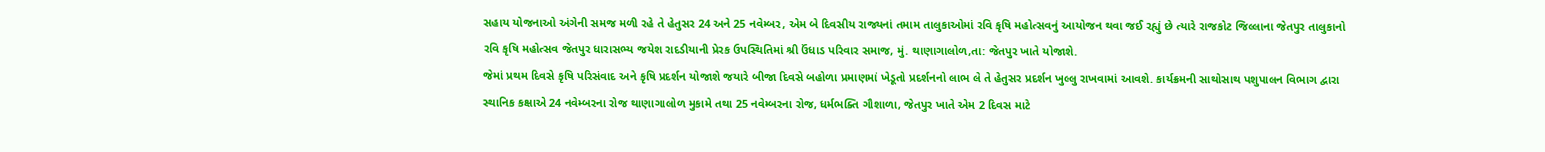સહાય યોજનાઓ અંગેની સમજ મળી રહે તે હેતુસર 24 અને 25 નવેમ્બર, એમ બે દિવસીય રાજ્યનાં તમામ તાલુકાઓમાં રવિ કૃષિ મહોત્સવનું આયોજન થવા જઈ રહ્યું છે ત્યારે રાજકોટ જિલ્લાના જેતપુર તાલુકાનો રવિ કૃષિ મહોત્સવ જેતપુર ધારાસભ્ય જયેશ રાદડીયાની પ્રેરક ઉપસ્થિતિમાં શ્રી ઉંધાડ પરિવાર સમાજ, મું. થાણાગાલોળ,તા: જેતપુર ખાતે યોજાશે.
જેમાં પ્રથમ દિવસે કૃષિ પરિસંવાદ અને કૃષિ પ્રદર્શન યોજાશે જયારે બીજા દિવસે બહોળા પ્રમાણમાં ખેડૂતો પ્રદર્શનનો લાભ લે તે હેતુસર પ્રદર્શન ખુલ્લુ રાખવામાં આવશે. કાર્યક્રમની સાથોસાથ પશુપાલન વિભાગ દ્વારા સ્થાનિક કક્ષાએ 24 નવેમ્બરના રોજ થાણાગાલોળ મુકામે તથા 25 નવેમ્બરના રોજ, ધર્મભક્તિ ગૌશાળા, જેતપુર ખાતે એમ 2 દિવસ માટે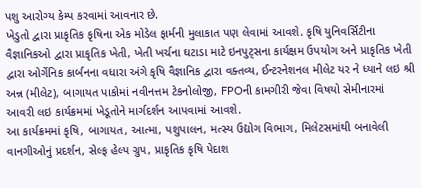પશુ આરોગ્ય કેમ્પ કરવામાં આવનાર છે.
ખેડુતો દ્વારા પ્રાકૃતિક કૃષિના એક મોડેલ ફાર્મની મુલાકાત પણ લેવામાં આવશે. કૃષિ યુનિવર્સિટીના વૈજ્ઞાનિકઓ દ્વારા પ્રાકૃતિક ખેતી, ખેતી ખર્ચના ઘટાડા માટે ઇનપુટ્સના કાર્યક્ષમ ઉપયોગ અને પ્રાકૃતિક ખેતી દ્વારા ઓર્ગેનિક કાર્બનના વધારા અંગે કૃષિ વૈજ્ઞાનિક દ્વારા વક્તવ્ય, ઈન્ટરનેશનલ મીલેટ યર ને ધ્યાને લઇ શ્રી અન્ન (મીલેટ), બાગાયત પાકોમાં નવીનત્તમ ટેકનોલોજી, FPOની કામગીરી જેવા વિષયો સેમીનારમાં આવરી લઇ કાર્યક્રમમાં ખેડૂતોને માર્ગદર્શન આપવામાં આવશે.
આ કાર્યક્રમમાં કૃષિ, બાગાયત, આત્મા, પશુપાલન, મત્સ્ય ઉદ્યોગ વિભાગ, મિલેટસમાંથી બનાવેલી વાનગીઓનું પ્રદર્શન, સેલ્ફ હેલ્પ ગ્રુપ, પ્રાકૃતિક કૃષિ પેદાશ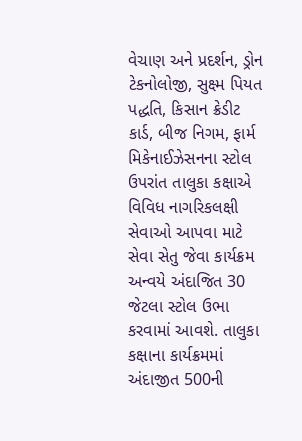વેચાણ અને પ્રદર્શન, ડ્રોન ટેકનોલોજી, સુક્ષ્મ પિયત પદ્ધતિ, કિસાન ક્રેડીટ કાર્ડ, બીજ નિગમ, ફાર્મ મિકેનાઈઝેસનના સ્ટોલ ઉપરાંત તાલુકા કક્ષાએ વિવિધ નાગરિકલક્ષી સેવાઓ આપવા માટે સેવા સેતુ જેવા કાર્યક્રમ અન્વયે અંદાજિત 30 જેટલા સ્ટોલ ઉભા કરવામાં આવશે. તાલુકા કક્ષાના કાર્યક્રમમાં અંદાજીત 500ની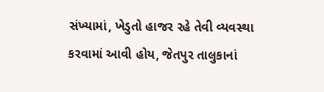સંખ્યામાં, ખેડુતો હાજર રહે તેવી વ્યવસ્થા કરવામાં આવી હોય, જેતપુર તાલુકાનાં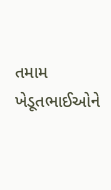તમામ ખેડૂતભાઈઓને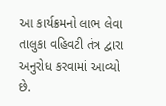આ કાર્યક્રમનો લાભ લેવા તાલુકા વહિવટી તંત્ર દ્વારા અનુરોધ કરવામાં આવ્યો છે.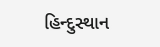હિન્દુસ્થાન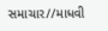સમાચાર//માધવી